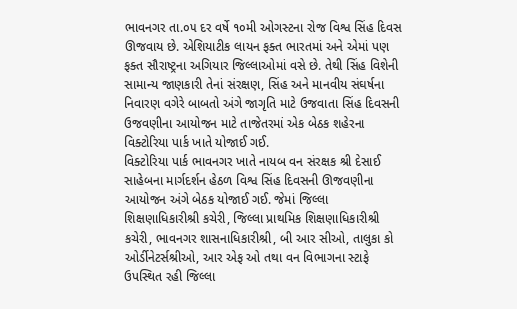ભાવનગર તા.૦૫ દર વર્ષે ૧૦મી ઓગસ્ટના રોજ વિશ્વ સિંહ દિવસ ઊજવાય છે. એશિયાટીક લાયન ફક્ત ભારતમાં અને એમાં પણ ફક્ત સૌરાષ્ટ્રના અગિયાર જિલ્લાઓમાં વસે છે. તેથી સિંહ વિશેની સામાન્ય જાણકારી તેનાં સંરક્ષણ, સિંહ અને માનવીય સંઘર્ષના નિવારણ વગેરે બાબતો અંગે જાગૃતિ માટે ઉજવાતા સિંહ દિવસની ઉજવણીના આયોજન માટે તાજેતરમાં એક બેઠક શહેરના વિક્ટોરિયા પાર્ક ખાતે યોજાઈ ગઈ.
વિક્ટોરિયા પાર્ક ભાવનગર ખાતે નાયબ વન સંરક્ષક શ્રી દેસાઈ સાહેબના માર્ગદર્શન હેઠળ વિશ્વ સિંહ દિવસની ઊજવણીના આયોજન અંગે બેઠક યોજાઈ ગઈ. જેમાં જિલ્લા શિક્ષણાધિકારીશ્રી કચેરી, જિલ્લા પ્રાથમિક શિક્ષણાધિકારીશ્રી કચેરી, ભાવનગર શાસનાધિકારીશ્રી, બી આર સીઓ, તાલુકા કો ઓર્ડીનેટર્સશ્રીઓ, આર એફ ઓ તથા વન વિભાગના સ્ટાફે ઉપસ્થિત રહી જિલ્લા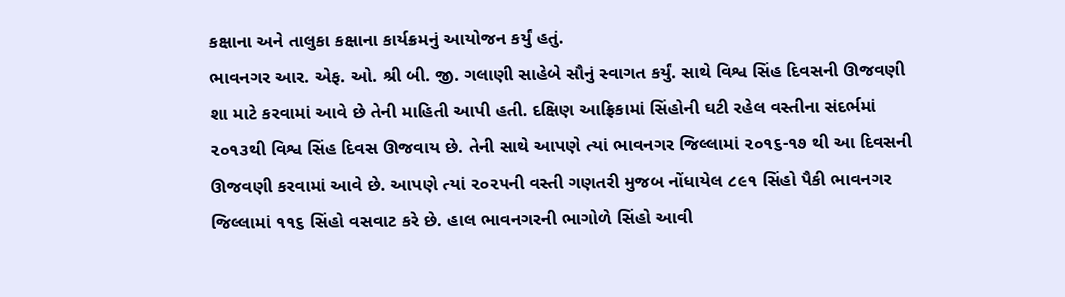કક્ષાના અને તાલુકા કક્ષાના કાર્યક્રમનું આયોજન કર્યું હતું.
ભાવનગર આર. એફ. ઓ. શ્રી બી. જી. ગલાણી સાહેબે સૌનું સ્વાગત કર્યું. સાથે વિશ્વ સિંહ દિવસની ઊજવણી શા માટે કરવામાં આવે છે તેની માહિતી આપી હતી. દક્ષિણ આફ્રિકામાં સિંહોની ઘટી રહેલ વસ્તીના સંદર્ભમાં ૨૦૧૩થી વિશ્વ સિંહ દિવસ ઊજવાય છે. તેની સાથે આપણે ત્યાં ભાવનગર જિલ્લામાં ૨૦૧૬-૧૭ થી આ દિવસની ઊજવણી કરવામાં આવે છે. આપણે ત્યાં ૨૦૨૫ની વસ્તી ગણતરી મુજબ નોંધાયેલ ૮૯૧ સિંહો પૈકી ભાવનગર જિલ્લામાં ૧૧૬ સિંહો વસવાટ કરે છે. હાલ ભાવનગરની ભાગોળે સિંહો આવી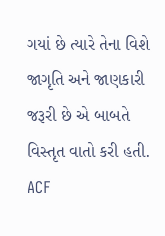ગયાં છે ત્યારે તેના વિશે જાગૃતિ અને જાણકારી જરૂરી છે એ બાબતે વિસ્તૃત વાતો કરી હતી.
ACF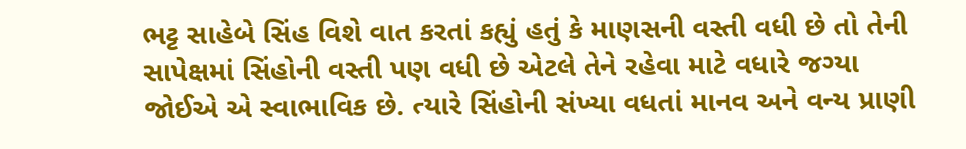ભટ્ટ સાહેબે સિંહ વિશે વાત કરતાં કહ્યું હતું કે માણસની વસ્તી વધી છે તો તેની સાપેક્ષમાં સિંહોની વસ્તી પણ વધી છે એટલે તેને રહેવા માટે વધારે જગ્યા જોઈએ એ સ્વાભાવિક છે. ત્યારે સિંહોની સંખ્યા વધતાં માનવ અને વન્ય પ્રાણી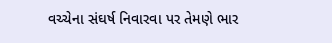વચ્ચેના સંઘર્ષ નિવારવા પર તેમણે ભાર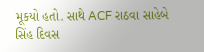મૂકયો હતો. સાથે ACF રાઠવા સાહેબે સિંહ દિવસ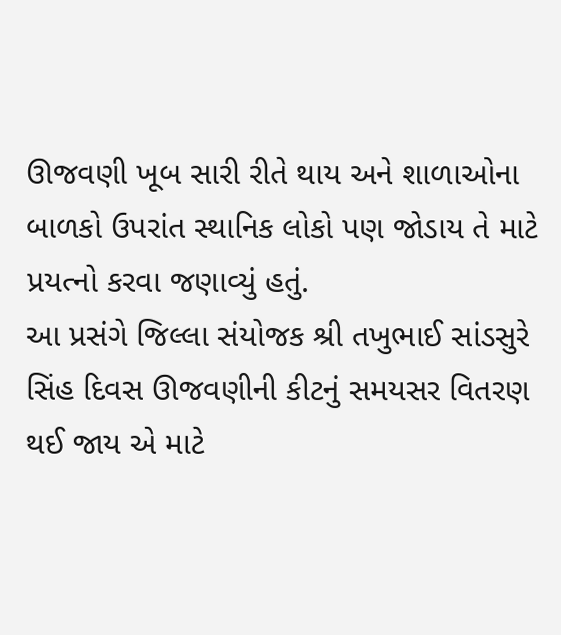ઊજવણી ખૂબ સારી રીતે થાય અને શાળાઓના બાળકો ઉપરાંત સ્થાનિક લોકો પણ જોડાય તે માટે પ્રયત્નો કરવા જણાવ્યું હતું.
આ પ્રસંગે જિલ્લા સંયોજક શ્રી તખુભાઈ સાંડસુરે સિંહ દિવસ ઊજવણીની કીટનું સમયસર વિતરણ થઈ જાય એ માટે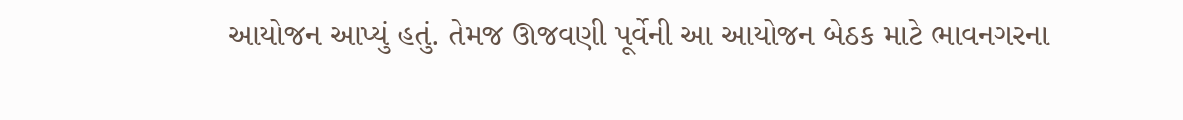આયોજન આપ્યું હતું. તેમજ ઊજવણી પૂર્વેની આ આયોજન બેઠક માટે ભાવનગરના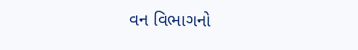વન વિભાગનો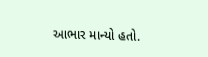આભાર માન્યો હતો.